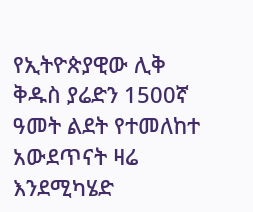የኢትዮጵያዊው ሊቅ ቅዱስ ያሬድን 1500ኛ ዓመት ልደት የተመለከተ አውደጥናት ዛሬ እንደሚካሄድ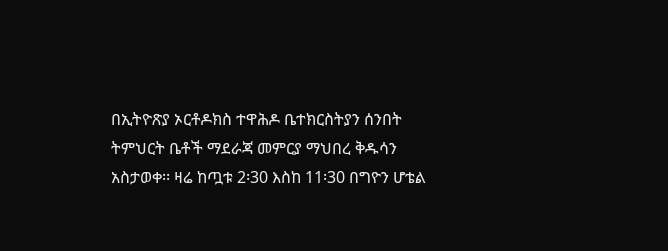በኢትዮጽያ ኦርቶዶክስ ተዋሕዶ ቤተክርስትያን ሰንበት ትምህርት ቤቶች ማደራጃ መምርያ ማህበረ ቅዱሳን አስታወቀ፡፡ ዛሬ ከጧቱ 2፡30 እስከ 11፡30 በግዮን ሆቴል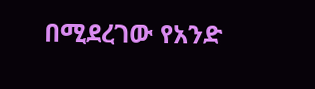በሚደረገው የአንድ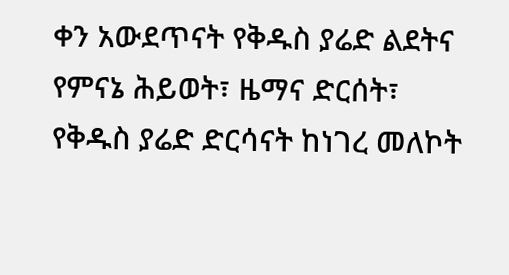ቀን አውደጥናት የቅዱስ ያሬድ ልደትና የምናኔ ሕይወት፣ ዜማና ድርሰት፣ የቅዱስ ያሬድ ድርሳናት ከነገረ መለኮት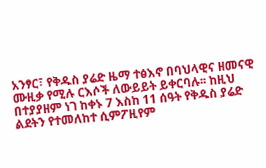አንፃር፣ የቅዱስ ያሬድ ዜማ ተፅእኖ በባህላዊና ዘመናዊ ሙዚቃ የሚሉ ርእሶች ለውይይት ይቀርባሉ፡፡ ከዚህ በተያያዘም ነገ ከቀኑ 7 እስከ 11 ሰዓት የቅዱስ ያሬድ ልደትን የተመለከተ ሲምፖዚየም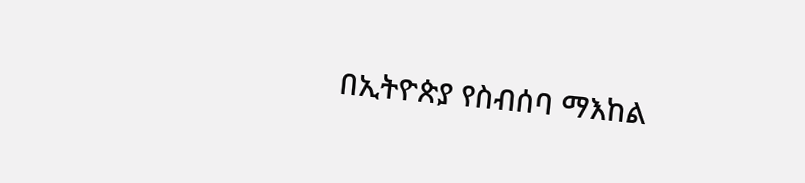በኢትዮጵያ የስብሰባ ማእከል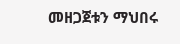መዘጋጀቱን ማህበሩ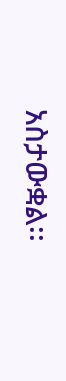አስታውቋል፡፡